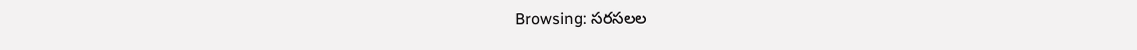Browsing: సరసలల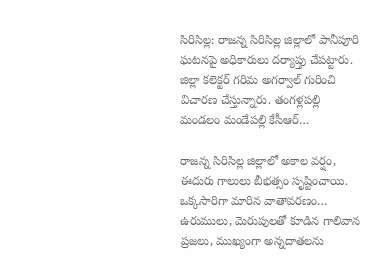సిరిసిల్ల: రాజన్న సిరిసిల్ల జిల్లాలో పానీపూరి ఘటనపై అధికారులు దర్యాప్తు చేపట్టారు. జిల్లా కలెక్టర్ గరిమ అగర్వాల్ గురించి విచారణ చేస్తున్నారు. తంగళ్లపల్లి మండలం మండేపల్లి కేసీఆర్…

రాజన్న సిరిసిల్ల జిల్లాలో అకాల వర్షం, ఈదురు గాలులు బీభత్సం సృష్టించాయి. ఒక్కసారిగా మారిన వాతావరణం… ఉరుములు, మెరుపులతో కూడిన గాలివాన ప్రజలు, ముఖ్యంగా అన్నదాతలను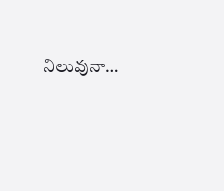నిలువునా…